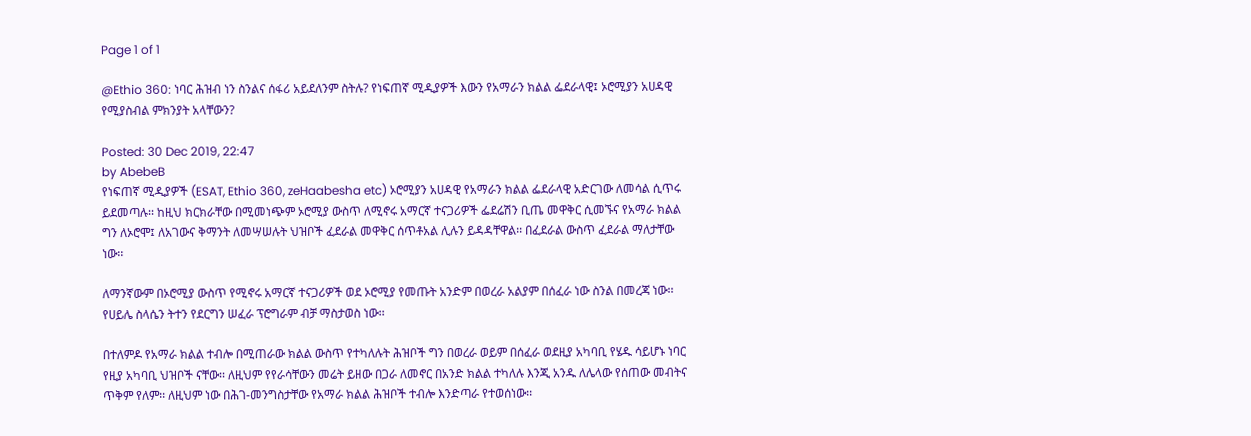Page 1 of 1

@Ethio 360: ነባር ሕዝብ ነን ስንልና ሰፋሪ አይደለንም ስትሉ? የነፍጠኛ ሚዲያዎች እውን የአማራን ክልል ፌደራላዊ፤ ኦሮሚያን አሀዳዊ የሚያስብል ምክንያት አላቸውን?

Posted: 30 Dec 2019, 22:47
by AbebeB
የነፍጠኛ ሚዲያዎች (ESAT, Ethio 360, zeHaabesha etc) ኦሮሚያን አሀዳዊ የአማራን ክልል ፌደራላዊ አድርገው ለመሳል ሲጥሩ ይደመጣሉ፡፡ ከዚህ ክርክራቸው በሚመነጭም ኦሮሚያ ውስጥ ለሚኖሩ አማርኛ ተናጋሪዎች ፌደሬሽን ቢጤ መዋቅር ሲመኙና የአማራ ክልል ግን ለኦሮሞ፤ ለአገውና ቅማንት ለመሣሠሉት ህዝቦች ፈደራል መዋቅር ሰጥቶአል ሊሉን ይዳዳቸዋል፡፡ በፈደራል ውስጥ ፈደራል ማለታቸው ነው፡፡

ለማንኛውም በኦሮሚያ ውስጥ የሚኖሩ አማርኛ ተናጋሪዎች ወደ ኦሮሚያ የመጡት አንድም በወረራ አልያም በሰፈራ ነው ስንል በመረጃ ነው፡፡ የሀይሌ ስላሴን ትተን የደርግን ሠፈራ ፕሮግራም ብቻ ማስታወስ ነው፡፡

በተለምዶ የአማራ ክልል ተብሎ በሚጠራው ክልል ውስጥ የተካለሉት ሕዝቦች ግን በወረራ ወይም በሰፈራ ወደዚያ አካባቢ የሄዱ ሳይሆኑ ነባር የዚያ አካባቢ ህዝቦች ናቸው፡፡ ለዚህም የየራሳቸውን መሬት ይዘው በጋራ ለመኖር በአንድ ክልል ተካለሉ እንጂ አንዱ ለሌላው የሰጠው መብትና ጥቅም የለም፡፡ ለዚህም ነው በሕገ-መንግስታቸው የአማራ ክልል ሕዝቦች ተብሎ እንድጣራ የተወሰነው፡፡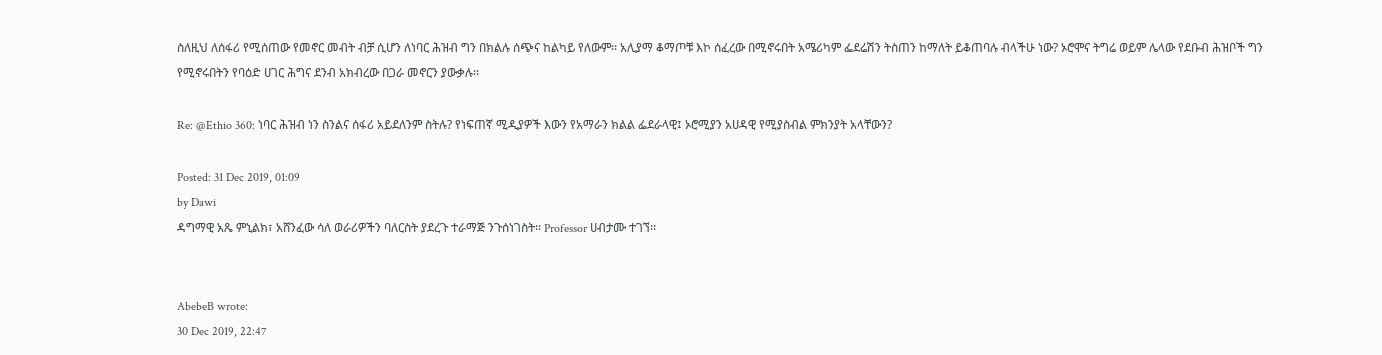ስለዚህ ለሰፋሪ የሚሰጠው የመኖር መብት ብቻ ሲሆን ለነባር ሕዝብ ግን በክልሉ ሰጭና ከልካይ የለውም፡፡ አሊያማ ቆማጦቹ እኮ ሰፈረው በሚኖሩበት አሜሪካም ፌደሬሽን ትስጠን ከማለት ይቆጠባሉ ብላችሁ ነው? ኦሮሞና ትግሬ ወይም ሌላው የደቡብ ሕዝቦች ግን የሚኖሩበትን የባዕድ ሀገር ሕግና ደንብ አክብረው በጋራ መኖርን ያውቃሉ፡፡

Re: @Ethio 360: ነባር ሕዝብ ነን ስንልና ሰፋሪ አይደለንም ስትሉ? የነፍጠኛ ሚዲያዎች እውን የአማራን ክልል ፌደራላዊ፤ ኦሮሚያን አሀዳዊ የሚያስብል ምክንያት አላቸውን?

Posted: 31 Dec 2019, 01:09
by Dawi
ዳግማዊ አጼ ምኒልክ፣ አሸንፈው ሳለ ወራሪዎችን ባለርስት ያደረጉ ተራማጅ ንጉሰነገስት፡፡ Professor ሀብታሙ ተገኘ፡፡


AbebeB wrote:
30 Dec 2019, 22:47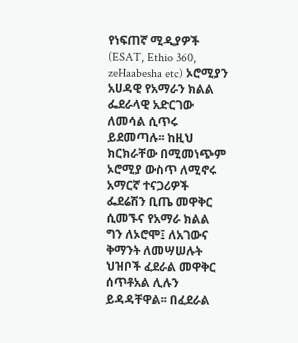የነፍጠኛ ሚዲያዎች (ESAT, Ethio 360, zeHaabesha etc) ኦሮሚያን አሀዳዊ የአማራን ክልል ፌደራላዊ አድርገው ለመሳል ሲጥሩ ይደመጣሉ፡፡ ከዚህ ክርክራቸው በሚመነጭም ኦሮሚያ ውስጥ ለሚኖሩ አማርኛ ተናጋሪዎች ፌደሬሽን ቢጤ መዋቅር ሲመኙና የአማራ ክልል ግን ለኦሮሞ፤ ለአገውና ቅማንት ለመሣሠሉት ህዝቦች ፈደራል መዋቅር ሰጥቶአል ሊሉን ይዳዳቸዋል፡፡ በፈደራል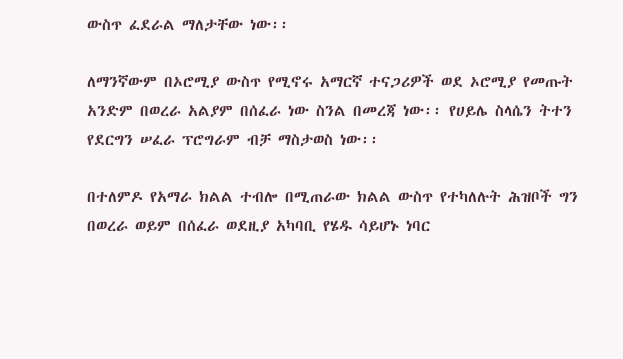ውስጥ ፈደራል ማለታቸው ነው፡፡

ለማንኛውም በኦሮሚያ ውስጥ የሚኖሩ አማርኛ ተናጋሪዎች ወደ ኦሮሚያ የመጡት አንድም በወረራ አልያም በሰፈራ ነው ስንል በመረጃ ነው፡፡ የሀይሌ ስላሴን ትተን የደርግን ሠፈራ ፕሮግራም ብቻ ማስታወስ ነው፡፡

በተለምዶ የአማራ ክልል ተብሎ በሚጠራው ክልል ውስጥ የተካለሉት ሕዝቦች ግን በወረራ ወይም በሰፈራ ወደዚያ አካባቢ የሄዱ ሳይሆኑ ነባር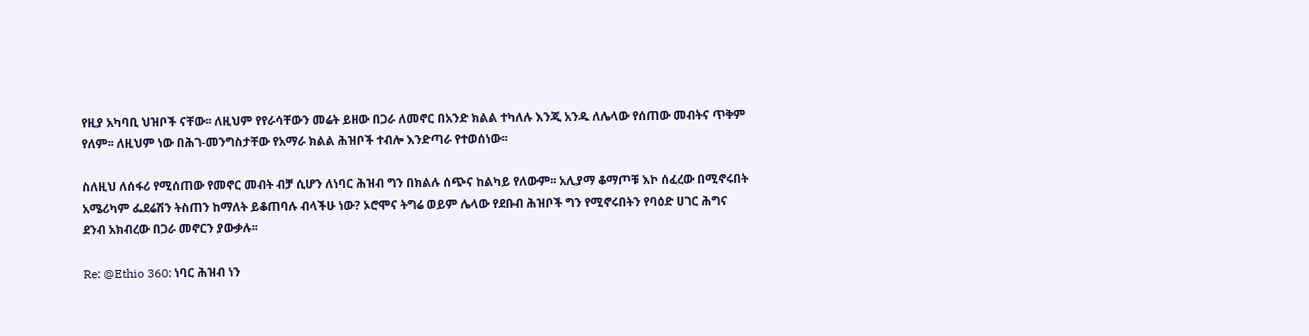የዚያ አካባቢ ህዝቦች ናቸው፡፡ ለዚህም የየራሳቸውን መሬት ይዘው በጋራ ለመኖር በአንድ ክልል ተካለሉ እንጂ አንዱ ለሌላው የሰጠው መብትና ጥቅም የለም፡፡ ለዚህም ነው በሕገ-መንግስታቸው የአማራ ክልል ሕዝቦች ተብሎ እንድጣራ የተወሰነው፡፡

ስለዚህ ለሰፋሪ የሚሰጠው የመኖር መብት ብቻ ሲሆን ለነባር ሕዝብ ግን በክልሉ ሰጭና ከልካይ የለውም፡፡ አሊያማ ቆማጦቹ እኮ ሰፈረው በሚኖሩበት አሜሪካም ፌደሬሽን ትስጠን ከማለት ይቆጠባሉ ብላችሁ ነው? ኦሮሞና ትግሬ ወይም ሌላው የደቡብ ሕዝቦች ግን የሚኖሩበትን የባዕድ ሀገር ሕግና ደንብ አክብረው በጋራ መኖርን ያውቃሉ፡፡

Re: @Ethio 360: ነባር ሕዝብ ነን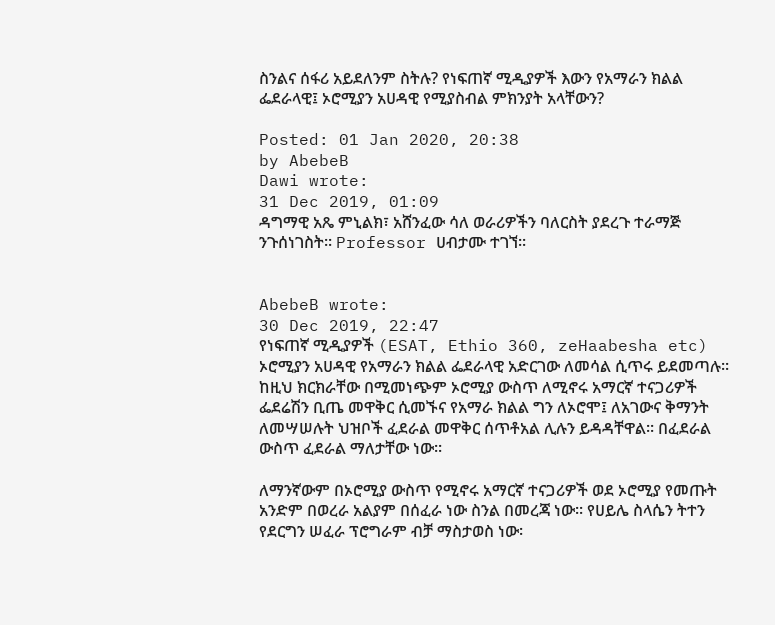ስንልና ሰፋሪ አይደለንም ስትሉ? የነፍጠኛ ሚዲያዎች እውን የአማራን ክልል ፌደራላዊ፤ ኦሮሚያን አሀዳዊ የሚያስብል ምክንያት አላቸውን?

Posted: 01 Jan 2020, 20:38
by AbebeB
Dawi wrote:
31 Dec 2019, 01:09
ዳግማዊ አጼ ምኒልክ፣ አሸንፈው ሳለ ወራሪዎችን ባለርስት ያደረጉ ተራማጅ ንጉሰነገስት፡፡ Professor ሀብታሙ ተገኘ፡፡


AbebeB wrote:
30 Dec 2019, 22:47
የነፍጠኛ ሚዲያዎች (ESAT, Ethio 360, zeHaabesha etc) ኦሮሚያን አሀዳዊ የአማራን ክልል ፌደራላዊ አድርገው ለመሳል ሲጥሩ ይደመጣሉ፡፡ ከዚህ ክርክራቸው በሚመነጭም ኦሮሚያ ውስጥ ለሚኖሩ አማርኛ ተናጋሪዎች ፌደሬሽን ቢጤ መዋቅር ሲመኙና የአማራ ክልል ግን ለኦሮሞ፤ ለአገውና ቅማንት ለመሣሠሉት ህዝቦች ፈደራል መዋቅር ሰጥቶአል ሊሉን ይዳዳቸዋል፡፡ በፈደራል ውስጥ ፈደራል ማለታቸው ነው፡፡

ለማንኛውም በኦሮሚያ ውስጥ የሚኖሩ አማርኛ ተናጋሪዎች ወደ ኦሮሚያ የመጡት አንድም በወረራ አልያም በሰፈራ ነው ስንል በመረጃ ነው፡፡ የሀይሌ ስላሴን ትተን የደርግን ሠፈራ ፕሮግራም ብቻ ማስታወስ ነው፡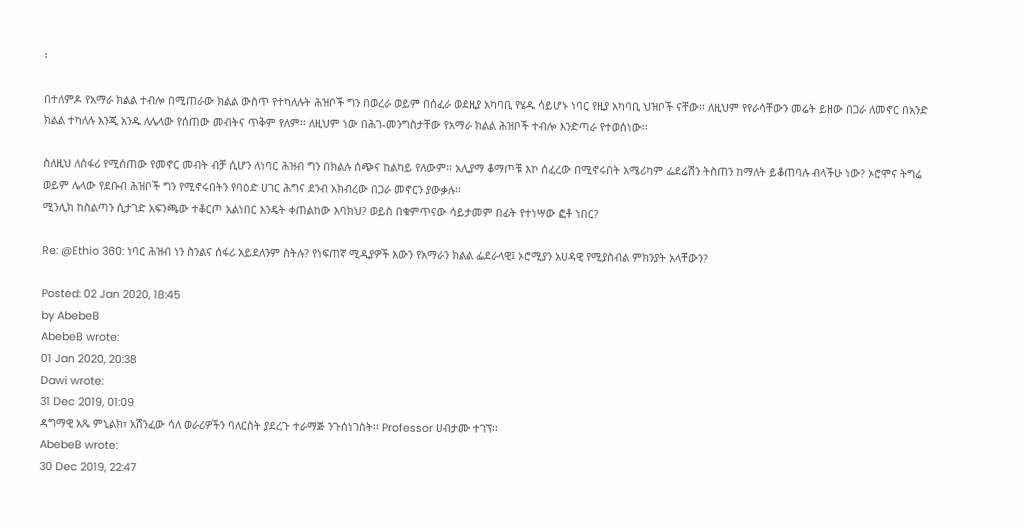፡

በተለምዶ የአማራ ክልል ተብሎ በሚጠራው ክልል ውስጥ የተካለሉት ሕዝቦች ግን በወረራ ወይም በሰፈራ ወደዚያ አካባቢ የሄዱ ሳይሆኑ ነባር የዚያ አካባቢ ህዝቦች ናቸው፡፡ ለዚህም የየራሳቸውን መሬት ይዘው በጋራ ለመኖር በአንድ ክልል ተካለሉ እንጂ አንዱ ለሌላው የሰጠው መብትና ጥቅም የለም፡፡ ለዚህም ነው በሕገ-መንግስታቸው የአማራ ክልል ሕዝቦች ተብሎ እንድጣራ የተወሰነው፡፡

ስለዚህ ለሰፋሪ የሚሰጠው የመኖር መብት ብቻ ሲሆን ለነባር ሕዝብ ግን በክልሉ ሰጭና ከልካይ የለውም፡፡ አሊያማ ቆማጦቹ እኮ ሰፈረው በሚኖሩበት አሜሪካም ፌደሬሽን ትስጠን ከማለት ይቆጠባሉ ብላችሁ ነው? ኦሮሞና ትግሬ ወይም ሌላው የደቡብ ሕዝቦች ግን የሚኖሩበትን የባዕድ ሀገር ሕግና ደንብ አክብረው በጋራ መኖርን ያውቃሉ፡፡
ሚንሊክ ከስልጣን ሲታገድ አፍንጫው ተቆርጦ አልነበር እንዴት ቀጠልከው እባክህ? ወይስ በቁምጥናው ሳይታመም በፊት የተነሣው ፎቶ ነበር?

Re: @Ethio 360: ነባር ሕዝብ ነን ስንልና ሰፋሪ አይደለንም ስትሉ? የነፍጠኛ ሚዲያዎች እውን የአማራን ክልል ፌደራላዊ፤ ኦሮሚያን አሀዳዊ የሚያስብል ምክንያት አላቸውን?

Posted: 02 Jan 2020, 18:45
by AbebeB
AbebeB wrote:
01 Jan 2020, 20:38
Dawi wrote:
31 Dec 2019, 01:09
ዳግማዊ አጼ ምኒልክ፣ አሸንፈው ሳለ ወራሪዎችን ባለርስት ያደረጉ ተራማጅ ንጉሰነገስት፡፡ Professor ሀብታሙ ተገኘ፡፡
AbebeB wrote:
30 Dec 2019, 22:47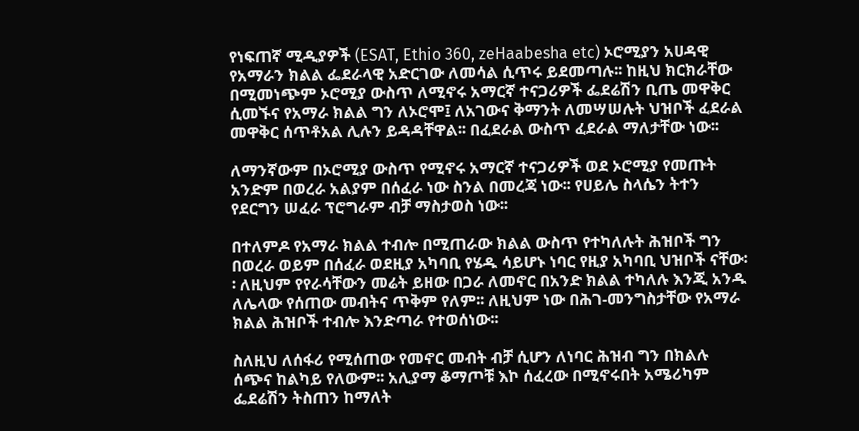የነፍጠኛ ሚዲያዎች (ESAT, Ethio 360, zeHaabesha etc) ኦሮሚያን አሀዳዊ የአማራን ክልል ፌደራላዊ አድርገው ለመሳል ሲጥሩ ይደመጣሉ፡፡ ከዚህ ክርክራቸው በሚመነጭም ኦሮሚያ ውስጥ ለሚኖሩ አማርኛ ተናጋሪዎች ፌደሬሽን ቢጤ መዋቅር ሲመኙና የአማራ ክልል ግን ለኦሮሞ፤ ለአገውና ቅማንት ለመሣሠሉት ህዝቦች ፈደራል መዋቅር ሰጥቶአል ሊሉን ይዳዳቸዋል፡፡ በፈደራል ውስጥ ፈደራል ማለታቸው ነው፡፡

ለማንኛውም በኦሮሚያ ውስጥ የሚኖሩ አማርኛ ተናጋሪዎች ወደ ኦሮሚያ የመጡት አንድም በወረራ አልያም በሰፈራ ነው ስንል በመረጃ ነው፡፡ የሀይሌ ስላሴን ትተን የደርግን ሠፈራ ፕሮግራም ብቻ ማስታወስ ነው፡፡

በተለምዶ የአማራ ክልል ተብሎ በሚጠራው ክልል ውስጥ የተካለሉት ሕዝቦች ግን በወረራ ወይም በሰፈራ ወደዚያ አካባቢ የሄዱ ሳይሆኑ ነባር የዚያ አካባቢ ህዝቦች ናቸው፡፡ ለዚህም የየራሳቸውን መሬት ይዘው በጋራ ለመኖር በአንድ ክልል ተካለሉ እንጂ አንዱ ለሌላው የሰጠው መብትና ጥቅም የለም፡፡ ለዚህም ነው በሕገ-መንግስታቸው የአማራ ክልል ሕዝቦች ተብሎ እንድጣራ የተወሰነው፡፡

ስለዚህ ለሰፋሪ የሚሰጠው የመኖር መብት ብቻ ሲሆን ለነባር ሕዝብ ግን በክልሉ ሰጭና ከልካይ የለውም፡፡ አሊያማ ቆማጦቹ እኮ ሰፈረው በሚኖሩበት አሜሪካም ፌደሬሽን ትስጠን ከማለት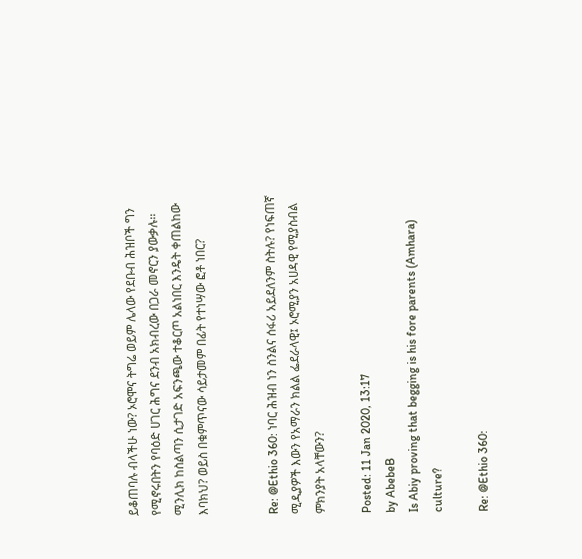ይቆጠባሉ ብላችሁ ነው? ኦሮሞና ትግሬ ወይም ሌላው የደቡብ ሕዝቦች ግን የሚኖሩበትን የባዕድ ሀገር ሕግና ደንብ አክብረው በጋራ መኖርን ያውቃሉ፡፡
ሚንሊክ ከስልጣን ሲታገድ አፍንጫው ተቆርጦ አልነበር እንዴት ቀጠልከው እባክህ? ወይስ በቁምጥናው ሳይታመም በፊት የተነሣው ፎቶ ነበር?


Re: @Ethio 360: ነባር ሕዝብ ነን ስንልና ሰፋሪ አይደለንም ስትሉ? የነፍጠኛ ሚዲያዎች እውን የአማራን ክልል ፌደራላዊ፤ ኦሮሚያን አሀዳዊ የሚያስብል ምክንያት አላቸውን?

Posted: 11 Jan 2020, 13:17
by AbebeB
Is Abiy proving that begging is his fore parents (Amhara) culture?

Re: @Ethio 360: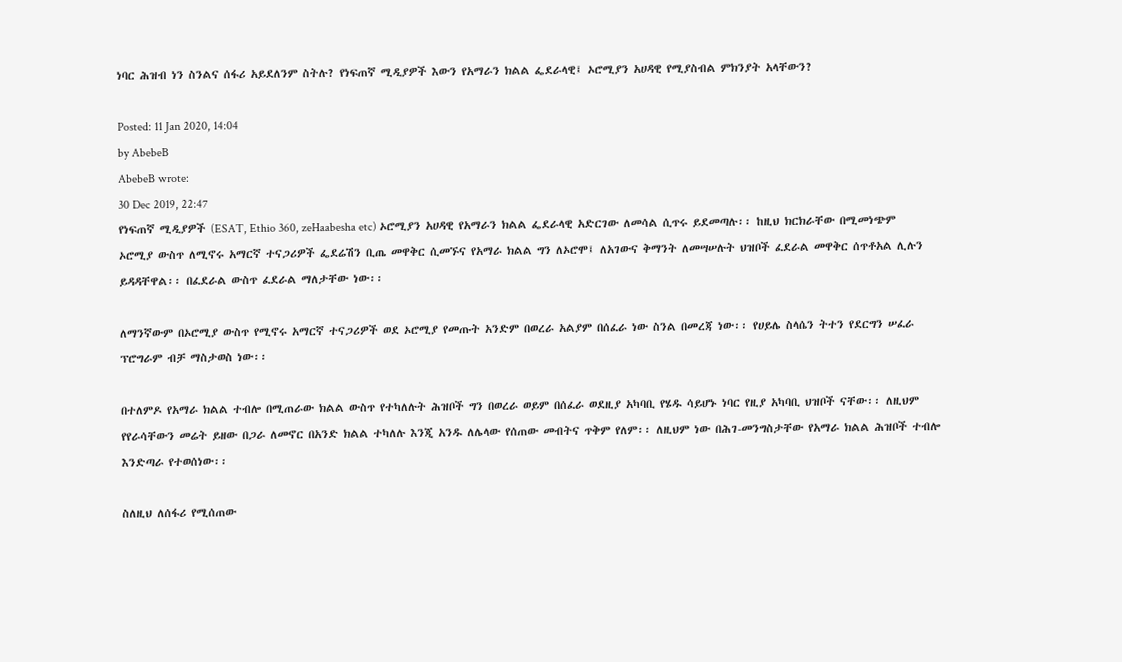ነባር ሕዝብ ነን ስንልና ሰፋሪ አይደለንም ስትሉ? የነፍጠኛ ሚዲያዎች እውን የአማራን ክልል ፌደራላዊ፤ ኦሮሚያን አሀዳዊ የሚያስብል ምክንያት አላቸውን?

Posted: 11 Jan 2020, 14:04
by AbebeB
AbebeB wrote:
30 Dec 2019, 22:47
የነፍጠኛ ሚዲያዎች (ESAT, Ethio 360, zeHaabesha etc) ኦሮሚያን አሀዳዊ የአማራን ክልል ፌደራላዊ አድርገው ለመሳል ሲጥሩ ይደመጣሉ፡፡ ከዚህ ክርክራቸው በሚመነጭም ኦሮሚያ ውስጥ ለሚኖሩ አማርኛ ተናጋሪዎች ፌደሬሽን ቢጤ መዋቅር ሲመኙና የአማራ ክልል ግን ለኦሮሞ፤ ለአገውና ቅማንት ለመሣሠሉት ህዝቦች ፈደራል መዋቅር ሰጥቶአል ሊሉን ይዳዳቸዋል፡፡ በፈደራል ውስጥ ፈደራል ማለታቸው ነው፡፡

ለማንኛውም በኦሮሚያ ውስጥ የሚኖሩ አማርኛ ተናጋሪዎች ወደ ኦሮሚያ የመጡት አንድም በወረራ አልያም በሰፈራ ነው ስንል በመረጃ ነው፡፡ የሀይሌ ስላሴን ትተን የደርግን ሠፈራ ፕሮግራም ብቻ ማስታወስ ነው፡፡

በተለምዶ የአማራ ክልል ተብሎ በሚጠራው ክልል ውስጥ የተካለሉት ሕዝቦች ግን በወረራ ወይም በሰፈራ ወደዚያ አካባቢ የሄዱ ሳይሆኑ ነባር የዚያ አካባቢ ህዝቦች ናቸው፡፡ ለዚህም የየራሳቸውን መሬት ይዘው በጋራ ለመኖር በአንድ ክልል ተካለሉ እንጂ አንዱ ለሌላው የሰጠው መብትና ጥቅም የለም፡፡ ለዚህም ነው በሕገ-መንግስታቸው የአማራ ክልል ሕዝቦች ተብሎ እንድጣራ የተወሰነው፡፡

ስለዚህ ለሰፋሪ የሚሰጠው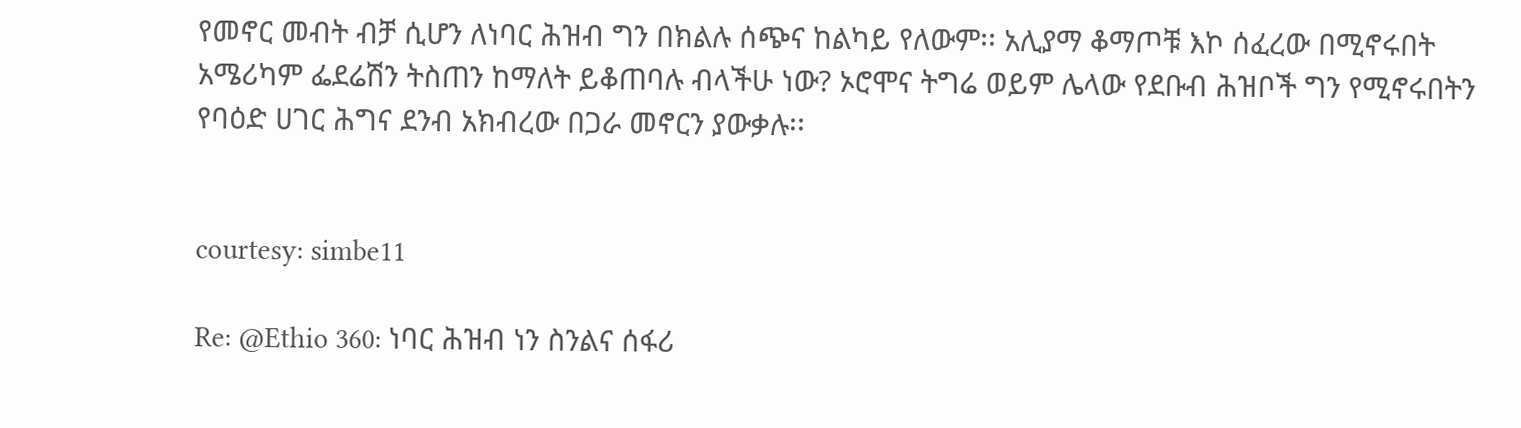የመኖር መብት ብቻ ሲሆን ለነባር ሕዝብ ግን በክልሉ ሰጭና ከልካይ የለውም፡፡ አሊያማ ቆማጦቹ እኮ ሰፈረው በሚኖሩበት አሜሪካም ፌደሬሽን ትስጠን ከማለት ይቆጠባሉ ብላችሁ ነው? ኦሮሞና ትግሬ ወይም ሌላው የደቡብ ሕዝቦች ግን የሚኖሩበትን የባዕድ ሀገር ሕግና ደንብ አክብረው በጋራ መኖርን ያውቃሉ፡፡


courtesy: simbe11

Re: @Ethio 360: ነባር ሕዝብ ነን ስንልና ሰፋሪ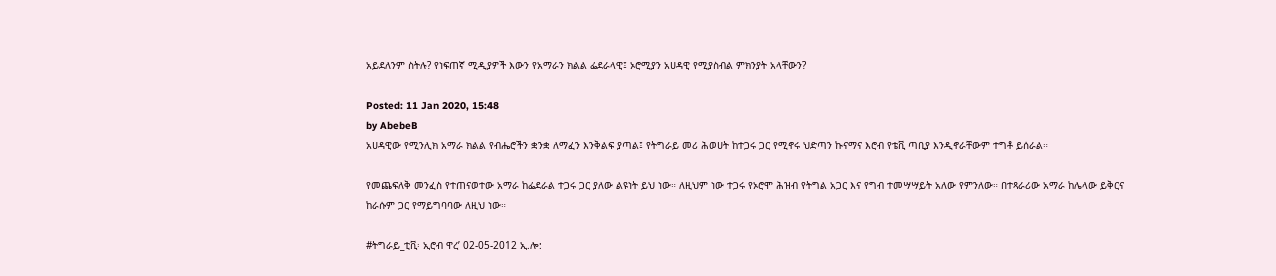አይደለንም ስትሉ? የነፍጠኛ ሚዲያዎች እውን የአማራን ክልል ፌደራላዊ፤ ኦሮሚያን አሀዳዊ የሚያስብል ምክንያት አላቸውን?

Posted: 11 Jan 2020, 15:48
by AbebeB
አሀዳዊው የሚንሊክ አማራ ክልል የብሔሮችን ቋንቋ ለማፈን እንቅልፍ ያጣል፤ የትግራይ መሪ ሕወሀት ከተጋሩ ጋር የሚኖሩ ህድጣን ኩናማና እሮብ የቴቪ ጣቢያ እንዲኖራቸውም ተግቶ ይሰራል።

የመጨፍለቅ መንፈስ የተጠናወተው አማራ ከፌደራል ተጋሩ ጋር ያለው ልዩነት ይህ ነው። ለዚህም ነው ተጋሩ የኦሮሞ ሕዝብ የትግል አጋር እና የግብ ተመሣሣይት አለው የምንለው። በተጻራሪው አማራ ከሌላው ይቅርና ከራሱም ጋር የማይግባባው ለዚህ ነው።

#ትግራይ_ቲቪ፡ ኢሮብ ዋረ’ 02-05-2012 ኢ.ሎ: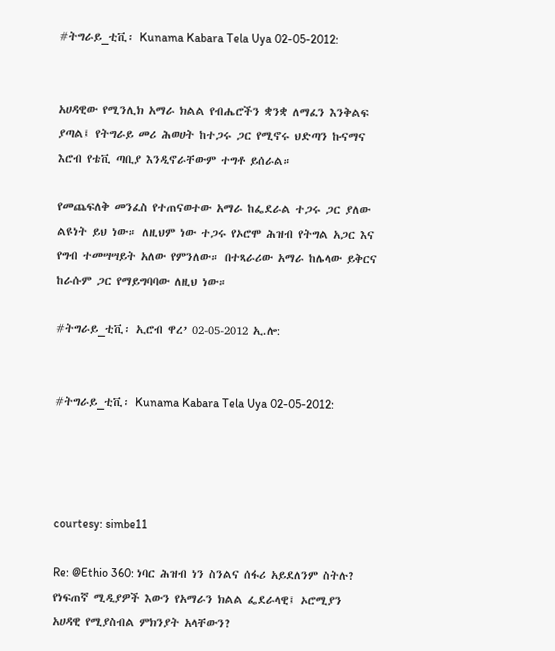#ትግራይ_ቲቪ፡ Kunama Kabara Tela Uya 02-05-2012:


አሀዳዊው የሚንሊክ አማራ ክልል የብሔሮችን ቋንቋ ለማፈን እንቅልፍ ያጣል፤ የትግራይ መሪ ሕወሀት ከተጋሩ ጋር የሚኖሩ ህድጣን ኩናማና እሮብ የቴቪ ጣቢያ እንዲኖራቸውም ተግቶ ይሰራል።

የመጨፍለቅ መንፈስ የተጠናወተው አማራ ከፌደራል ተጋሩ ጋር ያለው ልዩነት ይህ ነው። ለዚህም ነው ተጋሩ የኦሮሞ ሕዝብ የትግል አጋር እና የግብ ተመሣሣይት አለው የምንለው። በተጻራሪው አማራ ከሌላው ይቅርና ከራሱም ጋር የማይግባባው ለዚህ ነው።

#ትግራይ_ቲቪ፡ ኢሮብ ዋረ’ 02-05-2012 ኢ.ሎ:


#ትግራይ_ቲቪ፡ Kunama Kabara Tela Uya 02-05-2012:




courtesy: simbe11

Re: @Ethio 360: ነባር ሕዝብ ነን ስንልና ሰፋሪ አይደለንም ስትሉ? የነፍጠኛ ሚዲያዎች እውን የአማራን ክልል ፌደራላዊ፤ ኦሮሚያን አሀዳዊ የሚያስብል ምክንያት አላቸውን?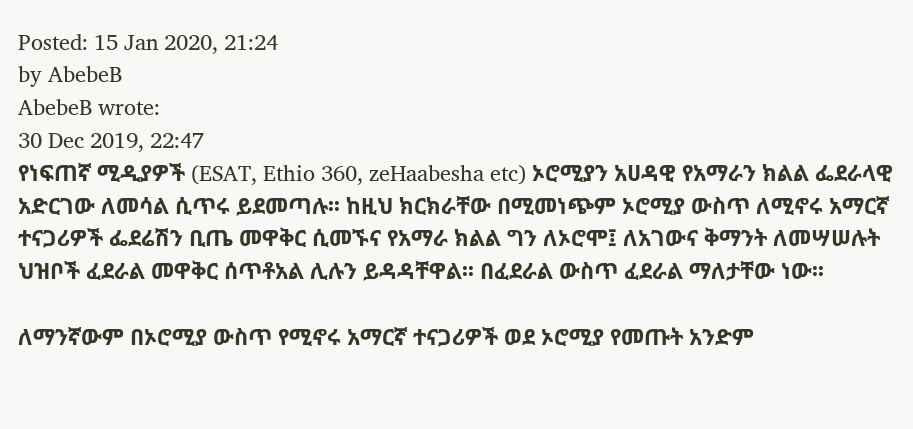Posted: 15 Jan 2020, 21:24
by AbebeB
AbebeB wrote:
30 Dec 2019, 22:47
የነፍጠኛ ሚዲያዎች (ESAT, Ethio 360, zeHaabesha etc) ኦሮሚያን አሀዳዊ የአማራን ክልል ፌደራላዊ አድርገው ለመሳል ሲጥሩ ይደመጣሉ፡፡ ከዚህ ክርክራቸው በሚመነጭም ኦሮሚያ ውስጥ ለሚኖሩ አማርኛ ተናጋሪዎች ፌደሬሽን ቢጤ መዋቅር ሲመኙና የአማራ ክልል ግን ለኦሮሞ፤ ለአገውና ቅማንት ለመሣሠሉት ህዝቦች ፈደራል መዋቅር ሰጥቶአል ሊሉን ይዳዳቸዋል፡፡ በፈደራል ውስጥ ፈደራል ማለታቸው ነው፡፡

ለማንኛውም በኦሮሚያ ውስጥ የሚኖሩ አማርኛ ተናጋሪዎች ወደ ኦሮሚያ የመጡት አንድም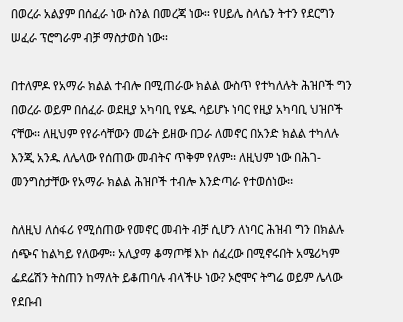በወረራ አልያም በሰፈራ ነው ስንል በመረጃ ነው፡፡ የሀይሌ ስላሴን ትተን የደርግን ሠፈራ ፕሮግራም ብቻ ማስታወስ ነው፡፡

በተለምዶ የአማራ ክልል ተብሎ በሚጠራው ክልል ውስጥ የተካለሉት ሕዝቦች ግን በወረራ ወይም በሰፈራ ወደዚያ አካባቢ የሄዱ ሳይሆኑ ነባር የዚያ አካባቢ ህዝቦች ናቸው፡፡ ለዚህም የየራሳቸውን መሬት ይዘው በጋራ ለመኖር በአንድ ክልል ተካለሉ እንጂ አንዱ ለሌላው የሰጠው መብትና ጥቅም የለም፡፡ ለዚህም ነው በሕገ-መንግስታቸው የአማራ ክልል ሕዝቦች ተብሎ እንድጣራ የተወሰነው፡፡

ስለዚህ ለሰፋሪ የሚሰጠው የመኖር መብት ብቻ ሲሆን ለነባር ሕዝብ ግን በክልሉ ሰጭና ከልካይ የለውም፡፡ አሊያማ ቆማጦቹ እኮ ሰፈረው በሚኖሩበት አሜሪካም ፌደሬሽን ትስጠን ከማለት ይቆጠባሉ ብላችሁ ነው? ኦሮሞና ትግሬ ወይም ሌላው የደቡብ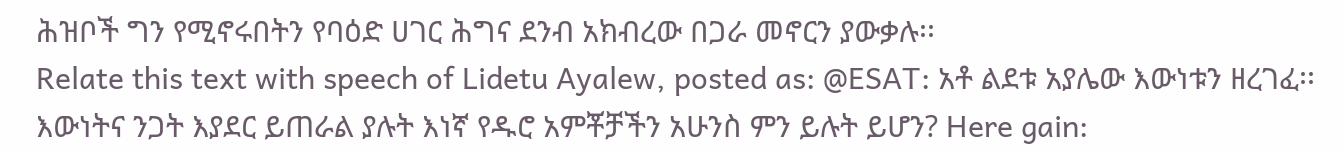ሕዝቦች ግን የሚኖሩበትን የባዕድ ሀገር ሕግና ደንብ አክብረው በጋራ መኖርን ያውቃሉ፡፡
Relate this text with speech of Lidetu Ayalew, posted as: @ESAT: አቶ ልደቱ አያሌው እውነቱን ዘረገፈ፡፡ እውነትና ንጋት እያደር ይጠራል ያሉት እነኛ የዱሮ አምቾቻችን አሁንስ ምን ይሉት ይሆን? Here gain: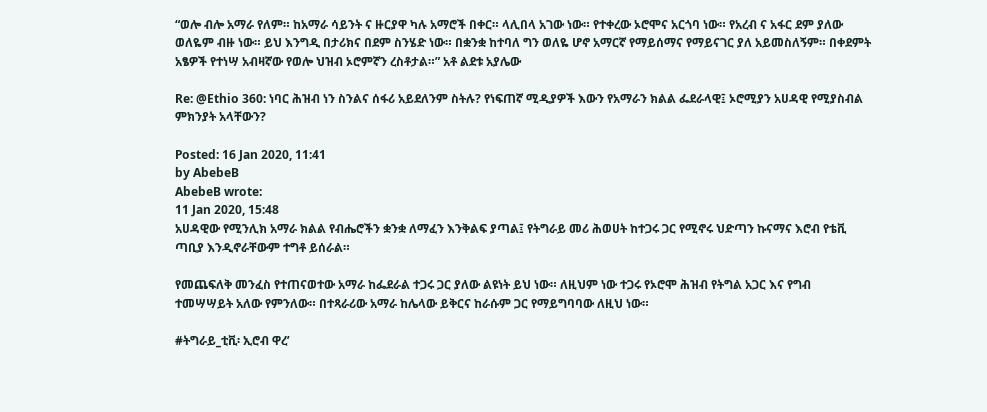“ወሎ ብሎ አማራ የለም። ከአማራ ሳይንት ና ዙርያዋ ካሉ አማሮች በቀር። ላሊበላ አገው ነው። የተቀረው ኦሮሞና አርጎባ ነው። የአረብ ና አፋር ደም ያለው ወለዬም ብዙ ነው። ይህ እንግዲ በታሪክና በደም ስንሄድ ነው። በቋንቋ ከተባለ ግን ወለዬ ሆኖ አማርኛ የማይሰማና የማይናገር ያለ አይመስለኝም። በቀደምት አፄዎች የተነሣ አብዛኛው የወሎ ህዝብ ኦሮምኛን ረስቶታል።” አቶ ልደቱ አያሌው

Re: @Ethio 360: ነባር ሕዝብ ነን ስንልና ሰፋሪ አይደለንም ስትሉ? የነፍጠኛ ሚዲያዎች እውን የአማራን ክልል ፌደራላዊ፤ ኦሮሚያን አሀዳዊ የሚያስብል ምክንያት አላቸውን?

Posted: 16 Jan 2020, 11:41
by AbebeB
AbebeB wrote:
11 Jan 2020, 15:48
አሀዳዊው የሚንሊክ አማራ ክልል የብሔሮችን ቋንቋ ለማፈን እንቅልፍ ያጣል፤ የትግራይ መሪ ሕወሀት ከተጋሩ ጋር የሚኖሩ ህድጣን ኩናማና እሮብ የቴቪ ጣቢያ እንዲኖራቸውም ተግቶ ይሰራል።

የመጨፍለቅ መንፈስ የተጠናወተው አማራ ከፌደራል ተጋሩ ጋር ያለው ልዩነት ይህ ነው። ለዚህም ነው ተጋሩ የኦሮሞ ሕዝብ የትግል አጋር እና የግብ ተመሣሣይት አለው የምንለው። በተጻራሪው አማራ ከሌላው ይቅርና ከራሱም ጋር የማይግባባው ለዚህ ነው።

#ትግራይ_ቲቪ፡ ኢሮብ ዋረ’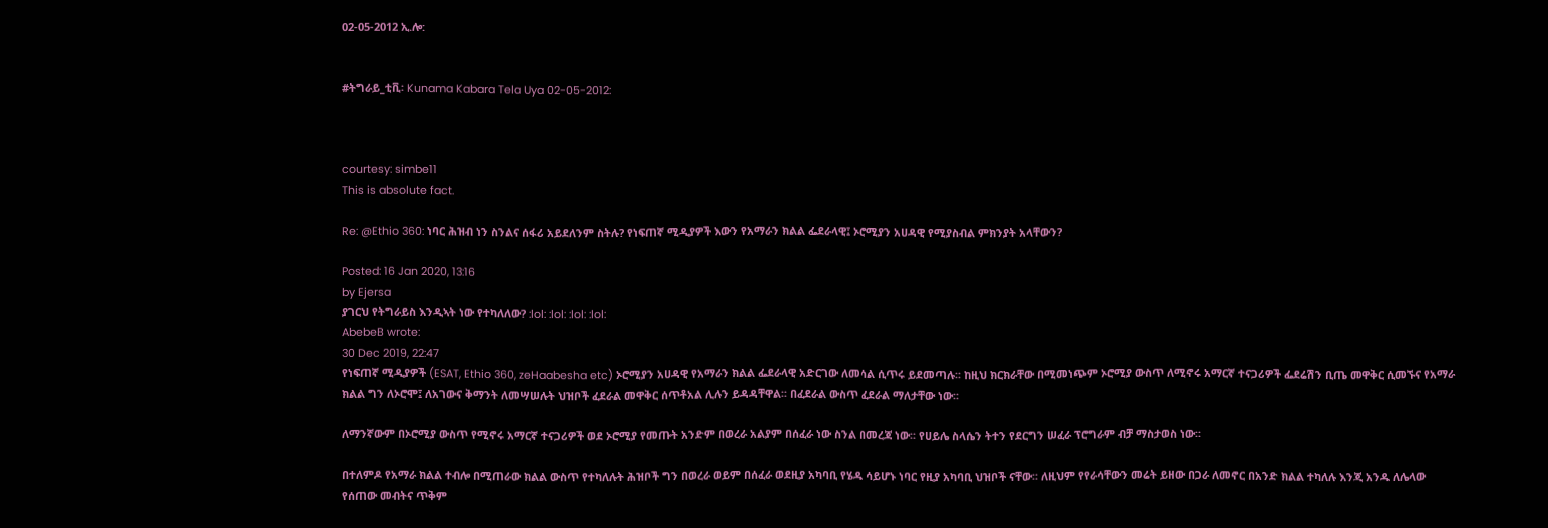02-05-2012 ኢ.ሎ:


#ትግራይ_ቲቪ፡ Kunama Kabara Tela Uya 02-05-2012:



courtesy: simbe11
This is absolute fact.

Re: @Ethio 360: ነባር ሕዝብ ነን ስንልና ሰፋሪ አይደለንም ስትሉ? የነፍጠኛ ሚዲያዎች እውን የአማራን ክልል ፌደራላዊ፤ ኦሮሚያን አሀዳዊ የሚያስብል ምክንያት አላቸውን?

Posted: 16 Jan 2020, 13:16
by Ejersa
ያገርህ የትግራይስ እንዲኣት ነው የተካለለው? :lol: :lol: :lol: :lol:
AbebeB wrote:
30 Dec 2019, 22:47
የነፍጠኛ ሚዲያዎች (ESAT, Ethio 360, zeHaabesha etc) ኦሮሚያን አሀዳዊ የአማራን ክልል ፌደራላዊ አድርገው ለመሳል ሲጥሩ ይደመጣሉ፡፡ ከዚህ ክርክራቸው በሚመነጭም ኦሮሚያ ውስጥ ለሚኖሩ አማርኛ ተናጋሪዎች ፌደሬሽን ቢጤ መዋቅር ሲመኙና የአማራ ክልል ግን ለኦሮሞ፤ ለአገውና ቅማንት ለመሣሠሉት ህዝቦች ፈደራል መዋቅር ሰጥቶአል ሊሉን ይዳዳቸዋል፡፡ በፈደራል ውስጥ ፈደራል ማለታቸው ነው፡፡

ለማንኛውም በኦሮሚያ ውስጥ የሚኖሩ አማርኛ ተናጋሪዎች ወደ ኦሮሚያ የመጡት አንድም በወረራ አልያም በሰፈራ ነው ስንል በመረጃ ነው፡፡ የሀይሌ ስላሴን ትተን የደርግን ሠፈራ ፕሮግራም ብቻ ማስታወስ ነው፡፡

በተለምዶ የአማራ ክልል ተብሎ በሚጠራው ክልል ውስጥ የተካለሉት ሕዝቦች ግን በወረራ ወይም በሰፈራ ወደዚያ አካባቢ የሄዱ ሳይሆኑ ነባር የዚያ አካባቢ ህዝቦች ናቸው፡፡ ለዚህም የየራሳቸውን መሬት ይዘው በጋራ ለመኖር በአንድ ክልል ተካለሉ እንጂ አንዱ ለሌላው የሰጠው መብትና ጥቅም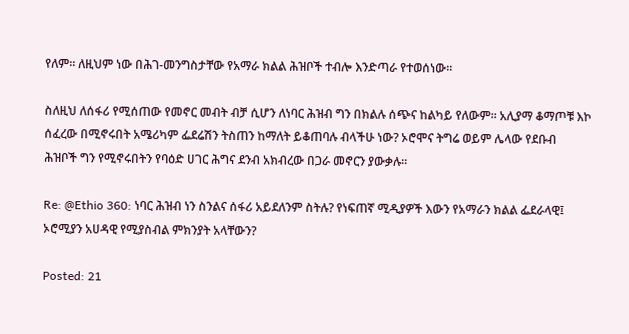የለም፡፡ ለዚህም ነው በሕገ-መንግስታቸው የአማራ ክልል ሕዝቦች ተብሎ እንድጣራ የተወሰነው፡፡

ስለዚህ ለሰፋሪ የሚሰጠው የመኖር መብት ብቻ ሲሆን ለነባር ሕዝብ ግን በክልሉ ሰጭና ከልካይ የለውም፡፡ አሊያማ ቆማጦቹ እኮ ሰፈረው በሚኖሩበት አሜሪካም ፌደሬሽን ትስጠን ከማለት ይቆጠባሉ ብላችሁ ነው? ኦሮሞና ትግሬ ወይም ሌላው የደቡብ ሕዝቦች ግን የሚኖሩበትን የባዕድ ሀገር ሕግና ደንብ አክብረው በጋራ መኖርን ያውቃሉ፡፡

Re: @Ethio 360: ነባር ሕዝብ ነን ስንልና ሰፋሪ አይደለንም ስትሉ? የነፍጠኛ ሚዲያዎች እውን የአማራን ክልል ፌደራላዊ፤ ኦሮሚያን አሀዳዊ የሚያስብል ምክንያት አላቸውን?

Posted: 21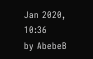Jan 2020, 10:36
by AbebeB